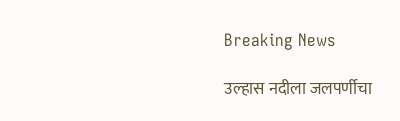Breaking News

उल्हास नदीला जलपर्णीचा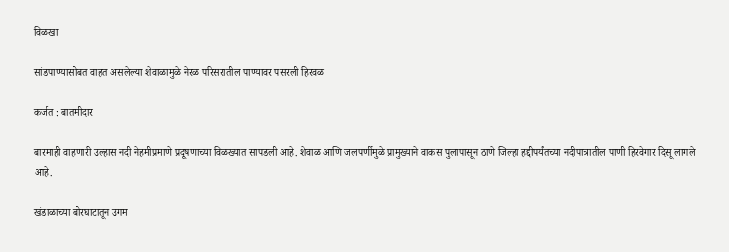विळखा

सांडपाण्यासोबत वाहत असलेल्या शेवाळामुळे नेरळ परिसरातील पाण्यावर पसरली हिरवळ

कर्जत : बातमीदार

बारमाही वाहणारी उल्हास नदी नेहमीप्रमाणे प्रदूषणाच्या विळख्यात सापडली आहे. शेवाळ आणि जलपर्णीमुळे प्रामुख्याने वाकस पुलापासून ठाणे जिल्हा हद्दीपर्यंतच्या नदीपात्रातील पाणी हिरवेगार दिसू लागले आहे.

खंडाळाच्या बोरघाटातून उगम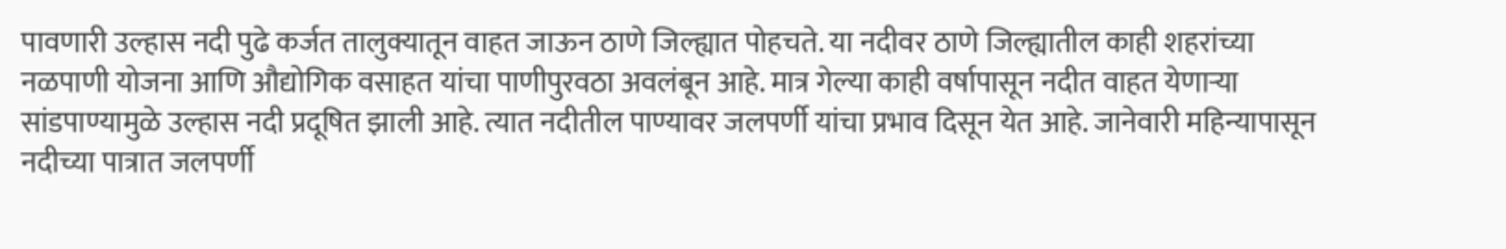पावणारी उल्हास नदी पुढे कर्जत तालुक्यातून वाहत जाऊन ठाणे जिल्ह्यात पोहचते. या नदीवर ठाणे जिल्ह्यातील काही शहरांच्या नळपाणी योजना आणि औद्योगिक वसाहत यांचा पाणीपुरवठा अवलंबून आहे. मात्र गेल्या काही वर्षापासून नदीत वाहत येणार्‍या सांडपाण्यामुळे उल्हास नदी प्रदूषित झाली आहे. त्यात नदीतील पाण्यावर जलपर्णी यांचा प्रभाव दिसून येत आहे. जानेवारी महिन्यापासून नदीच्या पात्रात जलपर्णी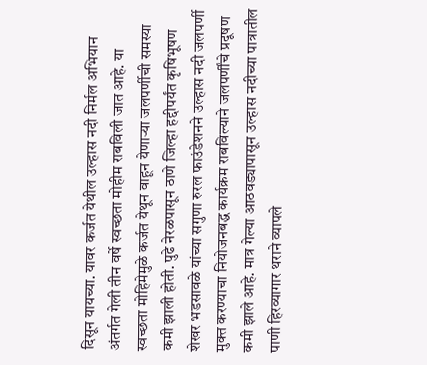दिसून यायच्या. यावर कर्जत येथील उल्हास नदी निर्मल अभियान अंतर्गत गेली तीन वर्षे स्वच्छता मोहीम राबविली जात आहे. या स्वच्छता मोहिमेमुळे कर्जत येथून वाहून येणार्‍या जलपर्णीची समस्या कमी झाली होती. पुढे नेरळपासून ठाणे जिल्हा हद्दीपर्यंत कृषिभूषण शेखर भडसावळे यांच्या सगुणा रुरल फाउंडेशनने उल्हास नदी जलपर्णी मुक्त करण्याचा नियोजनबद्ध कार्यक्रम राबविल्याने जलपर्णींचे प्रदूषण कमी झाले आहे. मात्र गेल्या आठवड्यापासून उल्हास नदीच्या पात्रातील पाणी हिरव्यागार थराने व्यापले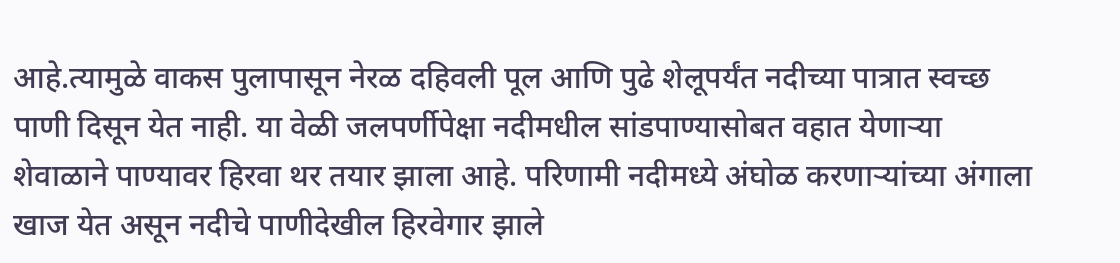आहे.त्यामुळे वाकस पुलापासून नेरळ दहिवली पूल आणि पुढे शेलूपर्यंत नदीच्या पात्रात स्वच्छ पाणी दिसून येत नाही. या वेळी जलपर्णीपेक्षा नदीमधील सांडपाण्यासोबत वहात येणार्‍या शेवाळाने पाण्यावर हिरवा थर तयार झाला आहे. परिणामी नदीमध्ये अंघोळ करणार्‍यांच्या अंगाला खाज येत असून नदीचे पाणीदेखील हिरवेगार झाले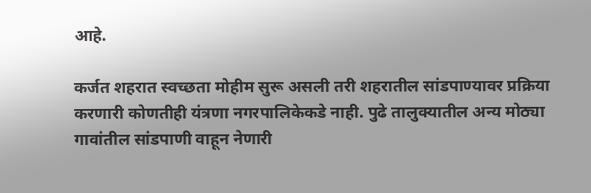आहे.

कर्जत शहरात स्वच्छता मोहीम सुरू असली तरी शहरातील सांडपाण्यावर प्रक्रिया करणारी कोणतीही यंत्रणा नगरपालिकेकडे नाही. पुढे तालुक्यातील अन्य मोठ्या गावांतील सांडपाणी वाहून नेणारी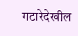गटारेदेखील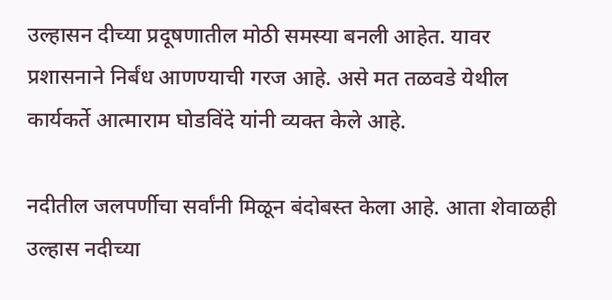उल्हासन दीच्या प्रदूषणातील मोठी समस्या बनली आहेत. यावर प्रशासनाने निर्बंध आणण्याची गरज आहे. असे मत तळवडे येथील कार्यकर्ते आत्माराम घोडविंदे यांनी व्यक्त केले आहे.

नदीतील जलपर्णीचा सर्वांनी मिळून बंदोबस्त केला आहे. आता शेवाळही उल्हास नदीच्या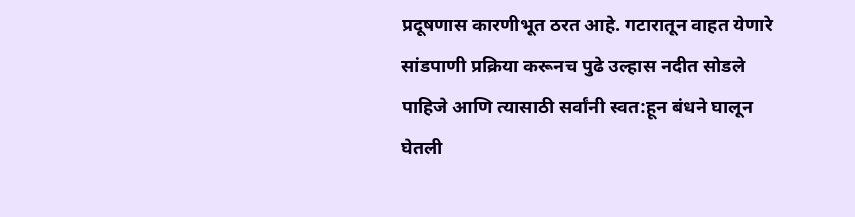प्रदूषणास कारणीभूत ठरत आहे. गटारातून वाहत येणारे सांडपाणी प्रक्रिया करूनच पुढे उल्हास नदीत सोडले पाहिजे आणि त्यासाठी सर्वांनी स्वत:हून बंधने घालून घेतली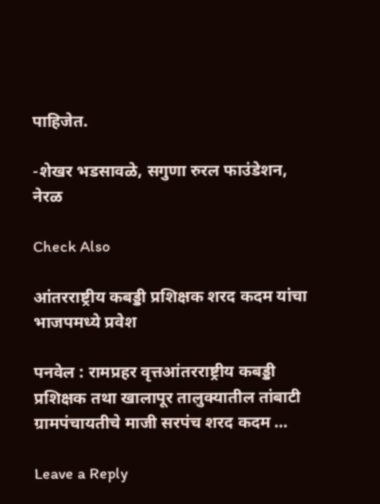पाहिजेत.

-शेखर भडसावळे, सगुणा रुरल फाउंडेशन, नेरळ

Check Also

आंतरराष्ट्रीय कबड्डी प्रशिक्षक शरद कदम यांचा भाजपमध्ये प्रवेश

पनवेल : रामप्रहर वृत्तआंतरराष्ट्रीय कबड्डी प्रशिक्षक तथा खालापूर तालुक्यातील तांबाटी ग्रामपंचायतीचे माजी सरपंच शरद कदम …

Leave a Reply